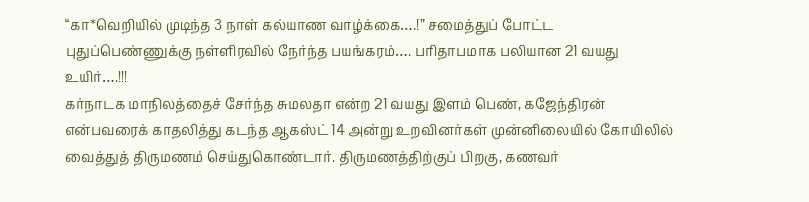“கா*வெறியில் முடிந்த 3 நாள் கல்யாண வாழ்க்கை….!” சமைத்துப் போட்ட புதுப்பெண்ணுக்கு நள்ளிரவில் நேர்ந்த பயங்கரம்…. பரிதாபமாக பலியான 21 வயது உயிர்….!!!
கர்நாடக மாநிலத்தைச் சேர்ந்த சுமலதா என்ற 21 வயது இளம் பெண், கஜேந்திரன் என்பவரைக் காதலித்து கடந்த ஆகஸ்ட் 14 அன்று உறவினர்கள் முன்னிலையில் கோயிலில் வைத்துத் திருமணம் செய்துகொண்டார். திருமணத்திற்குப் பிறகு, கணவர்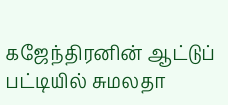கஜேந்திரனின் ஆட்டுப் பட்டியில் சுமலதா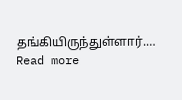தங்கியிருந்துள்ளார்.…
Read more